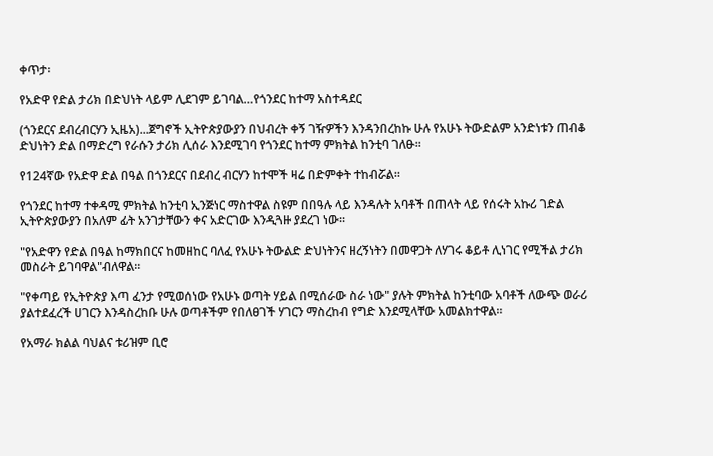ቀጥታ፡

የአድዋ የድል ታሪክ በድህነት ላይም ሊደገም ይገባል…የጎንደር ከተማ አስተዳደር

(ጎንደርና ደብረብርሃን ኢዜአ)...ጀግኖች ኢትዮጵያውያን በህብረት ቀኝ ገዥዎችን እንዳንበረከኩ ሁሉ የአሁኑ ትውድልም አንድነቱን ጠብቆ ድህነትን ድል በማድረግ የራሱን ታሪክ ሊሰራ እንደሚገባ የጎንደር ከተማ ምክትል ከንቲባ ገለፁ።

የ124ኛው የአድዋ ድል በዓል በጎንደርና በደብረ ብርሃን ከተሞች ዛሬ በድምቀት ተከብሯል።

የጎንደር ከተማ ተቀዳሚ ምክትል ከንቲባ ኢንጅነር ማስተዋል ስዩም በበዓሉ ላይ እንዳሉት አባቶች በጠላት ላይ የሰሩት አኩሪ ገድል ኢትዮጵያውያን በአለም ፊት አንገታቸውን ቀና አድርገው እንዲጓዙ ያደረገ ነው።

"የአድዋን የድል በዓል ከማክበርና ከመዘከር ባለፈ የአሁኑ ትውልድ ድህነትንና ዘረኝነትን በመዋጋት ለሃገሩ ቆይቶ ሊነገር የሚችል ታሪክ መስራት ይገባዋል"ብለዋል።

"የቀጣይ የኢትዮጵያ እጣ ፈንታ የሚወሰነው የአሁኑ ወጣት ሃይል በሚሰራው ስራ ነው" ያሉት ምክትል ከንቲባው አባቶች ለውጭ ወራሪ ያልተደፈረች ሀገርን እንዳስረከቡ ሁሉ ወጣቶችም የበለፀገች ሃገርን ማስረከብ የግድ እንደሚላቸው አመልክተዋል።

የአማራ ክልል ባህልና ቱሪዝም ቢሮ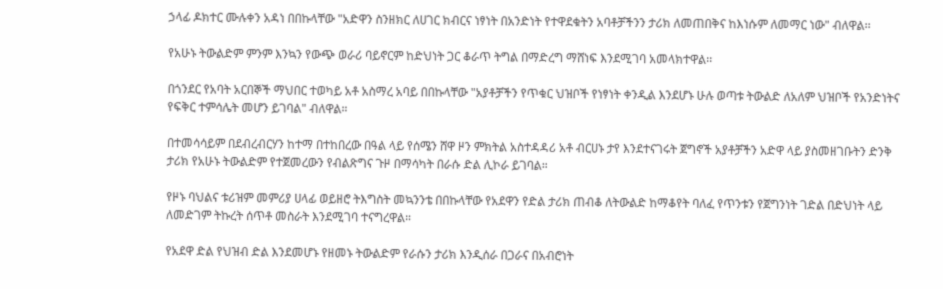ኃላፊ ዶክተር ሙሉቀን አዳነ በበኩላቸው "አድዋን ስንዘክር ለሀገር ክብርና ነፃነት በአንድነት የተዋደቁትን አባቶቻችንን ታሪክ ለመጠበቅና ከእነሱም ለመማር ነው" ብለዋል፡፡

የአሁኑ ትውልድም ምንም እንኳን የውጭ ወራሪ ባይኖርም ከድህነት ጋር ቆራጥ ትግል በማድረግ ማሸነፍ እንደሚገባ አመላክተዋል፡፡

በጎንደር የአባት አርበኞች ማህበር ተወካይ አቶ አስማረ አባይ በበኩላቸው "አያቶቻችን የጥቁር ህዝቦች የነፃነት ቀንዲል እንደሆኑ ሁሉ ወጣቱ ትውልድ ለአለም ህዝቦች የአንድነትና የፍቅር ተምሳሌት መሆን ይገባል" ብለዋል።

በተመሳሳይም በደብረብርሃን ከተማ በተከበረው በዓል ላይ የሰሜን ሸዋ ዞን ምክትል አስተዳዳሪ አቶ ብርሀኑ ታየ እንደተናገሩት ጀግኖች አያቶቻችን አድዋ ላይ ያስመዘገቡትን ድንቅ ታሪክ የአሁኑ ትውልድም የተጀመረውን የብልጽግና ጉዞ በማሳካት በራሱ ድል ሊኮራ ይገባል።

የዞኑ ባህልና ቱሪዝም መምሪያ ሀላፊ ወይዘሮ ትእግስት መኳንንቴ በበኩላቸው የአደዋን የድል ታሪክ ጠብቆ ለትውልድ ከማቆየት ባለፈ የጥንቱን የጀግንነት ገድል በድህነት ላይ ለመድገም ትኩረት ሰጥቶ መስራት እንደሚገባ ተናግረዋል።

የአደዋ ድል የህዝብ ድል እንደመሆኑ የዘመኑ ትውልድም የራሱን ታሪክ እንዲሰራ በጋራና በአብሮነት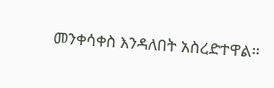መንቀሳቀስ እንዳለበት አስረድተዋል።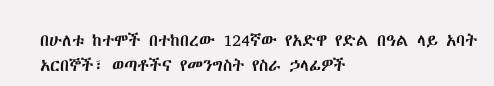በሁለቱ ከተሞች በተከበረው 124ኛው የአድዋ የድል በዓል ላይ አባት አርበኞች፣ ወጣቶችና የመንግስት የስራ ኃላፊዎች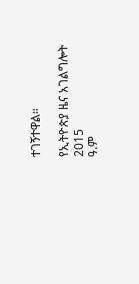ተገኝተዋል።

የኢትዮጵያ ዜና አገልግሎት
2015
ዓ.ም